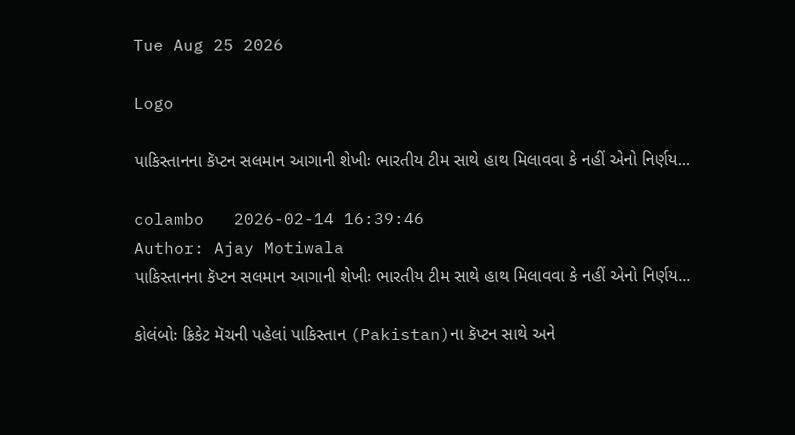Tue Aug 25 2026

Logo

પાકિસ્તાનના કૅપ્ટન સલમાન આગાની શેખીઃ ભારતીય ટીમ સાથે હાથ મિલાવવા કે નહીં એનો નિર્ણય...

colambo   2026-02-14 16:39:46
Author: Ajay Motiwala
પાકિસ્તાનના કૅપ્ટન સલમાન આગાની શેખીઃ ભારતીય ટીમ સાથે હાથ મિલાવવા કે નહીં એનો નિર્ણય...

કોલંબોઃ ક્રિકેટ મૅચની પહેલાં પાકિસ્તાન (Pakistan)ના કૅપ્ટન સાથે અને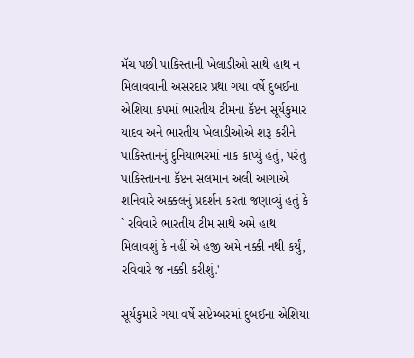મૅચ પછી પાકિસ્તાની ખેલાડીઓ સાથે હાથ ન મિલાવવાની અસરદાર પ્રથા ગયા વર્ષે દુબઈના એશિયા કપમાં ભારતીય ટીમના કૅપ્ટન સૂર્યકુમાર યાદવ અને ભારતીય ખેલાડીઓએ શરૂ કરીને પાકિસ્તાનનું દુનિયાભરમાં નાક કાપ્યું હતું, પરંતુ પાકિસ્તાનના કૅપ્ટન સલમાન અલી આગાએ શનિવારે અક્કલનું પ્રદર્શન કરતા જણાવ્યું હતું કે ` રવિવારે ભારતીય ટીમ સાથે અમે હાથ મિલાવશું કે નહીં એ હજી અમે નક્કી નથી કર્યું, રવિવારે જ નક્કી કરીશું.'

સૂર્યકુમારે ગયા વર્ષે સપ્ટેમ્બરમાં દુબઈના એશિયા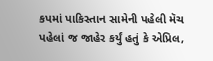કપમાં પાકિસ્તાન સામેની પહેલી મૅચ પહેલાં જ જાહેર કર્યું હતું કે એપ્રિલ,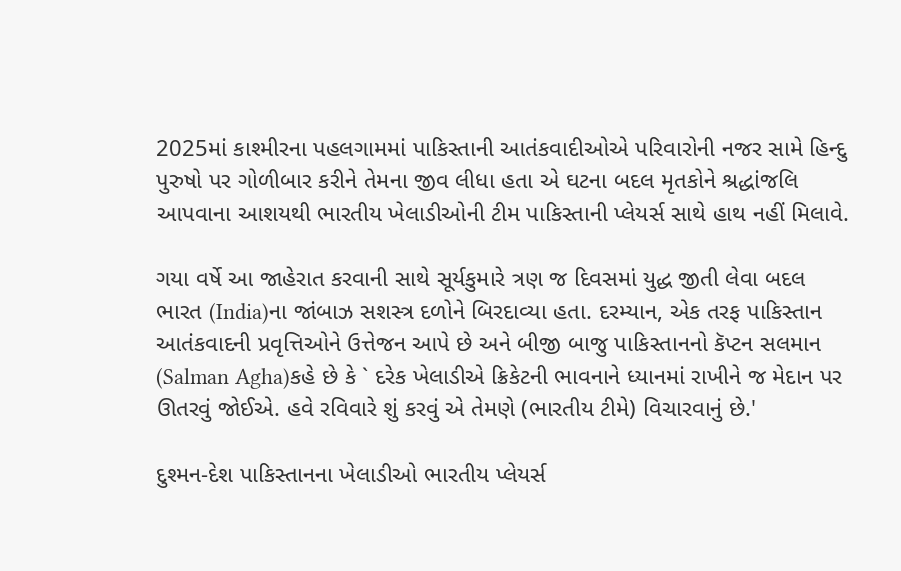2025માં કાશ્મીરના પહલગામમાં પાકિસ્તાની આતંકવાદીઓએ પરિવારોની નજર સામે હિન્દુ પુરુષો પર ગોળીબાર કરીને તેમના જીવ લીધા હતા એ ઘટના બદલ મૃતકોને શ્રદ્ધાંજલિ આપવાના આશયથી ભારતીય ખેલાડીઓની ટીમ પાકિસ્તાની પ્લેયર્સ સાથે હાથ નહીં મિલાવે.

ગયા વર્ષે આ જાહેરાત કરવાની સાથે સૂર્યકુમારે ત્રણ જ દિવસમાં યુદ્ધ જીતી લેવા બદલ ભારત (India)ના જાંબાઝ સશસ્ત્ર દળોને બિરદાવ્યા હતા. દરમ્યાન, એક તરફ પાકિસ્તાન આતંકવાદની પ્રવૃત્તિઓને ઉત્તેજન આપે છે અને બીજી બાજુ પાકિસ્તાનનો કૅપ્ટન સલમાન (Salman Agha)કહે છે કે ` દરેક ખેલાડીએ ક્રિકેટની ભાવનાને ધ્યાનમાં રાખીને જ મેદાન પર ઊતરવું જોઈએ. હવે રવિવારે શું કરવું એ તેમણે (ભારતીય ટીમે) વિચારવાનું છે.'

દુશ્મન-દેશ પાકિસ્તાનના ખેલાડીઓ ભારતીય પ્લેયર્સ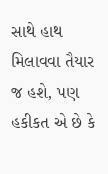સાથે હાથ મિલાવવા તૈયાર જ હશે, પણ હકીકત એ છે કે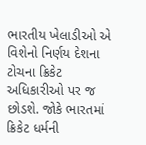ભારતીય ખેલાડીઓ એ વિશેનો નિર્ણય દેશના ટોચના ક્રિકેટ અધિકારીઓ પર જ છોડશે. જોકે ભારતમાં ક્રિકેટ ધર્મની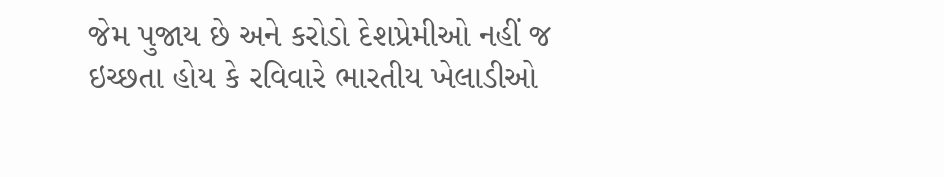જેમ પુજાય છે અને કરોડો દેશપ્રેમીઓ નહીં જ ઇચ્છતા હોય કે રવિવારે ભારતીય ખેલાડીઓ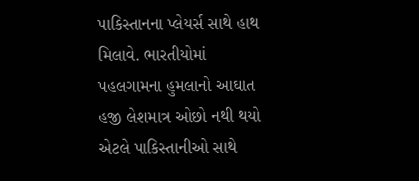પાકિસ્તાનના પ્લેયર્સ સાથે હાથ મિલાવે. ભારતીયોમાં પહલગામના હુમલાનો આઘાત હજી લેશમાત્ર ઓછો નથી થયો એટલે પાકિસ્તાનીઓ સાથે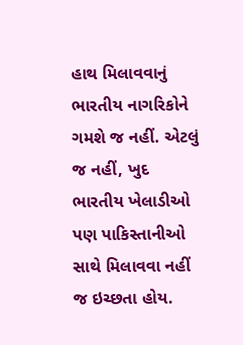હાથ મિલાવવાનું ભારતીય નાગરિકોને ગમશે જ નહીં. એટલું જ નહીં, ખુદ ભારતીય ખેલાડીઓ પણ પાકિસ્તાનીઓ સાથે મિલાવવા નહીં જ ઇચ્છતા હોય.